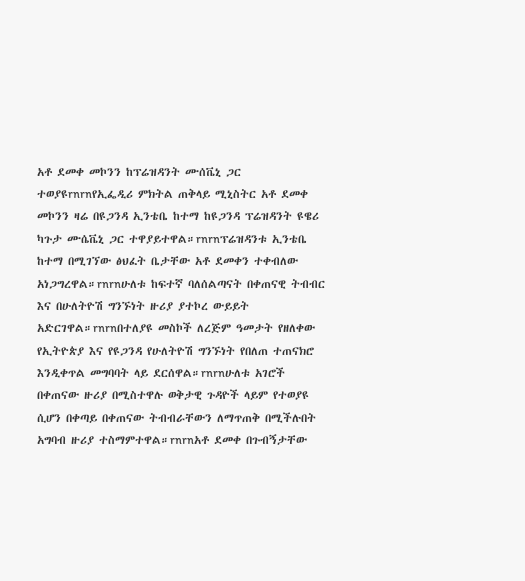አቶ ደመቀ መኮንን ከፕሬዝዳንት ሙሰቬኒ ጋር ተወያዩrnrnየኢፌዲሪ ምክትል ጠቅላይ ሚኒስትር አቶ ደመቀ መኮንን ዛሬ በዩጋንዳ ኢንቴቤ ከተማ ከዩጋንዳ ፕሬዝዳንት ዩዌሪ ካጉታ ሙሴቬኒ ጋር ተዋያይተዋል።rnrnፕሬዝዳንቱ ኢንቴቤ ከተማ በሚገኘው ፅህፈት ቤታቸው አቶ ደመቀን ተቀብለው አነጋግረዋል።rnrnሁለቱ ከፍተኛ ባለሰልጣናት በቀጠናዊ ትብብር እና በሁለትዮሽ ግንኙነት ዙሪያ ያተኮረ ውይይት አድርገዋል።rnrnበተለያዩ መስኮች ለረጅም ዓመታት የዘለቀው የኢትዮጵያ እና የዩጋንዳ የሁለትዮሽ ግንኙነት የበለጠ ተጠናክሮ እንዲቀጥል መግባባት ላይ ደርሰዋል።rnrnሁለቱ አገሮች በቀጠናው ዙሪያ በሚስተዋሉ ወቅታዊ ጉዳዮች ላይም የተወያዩ ሲሆን በቀጣይ በቀጠናው ትብብራቸውን ለማጥጠቅ በሚችሉበት አግባብ ዙሪያ ተስማምተዋል።rnrnአቶ ደመቀ በጉብኝታቸው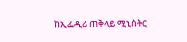ከኢፌዲሪ ጠቅላይ ሚኒስትር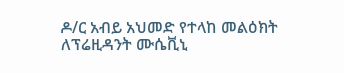ዶ/ር አብይ አህመድ የተላከ መልዕክት ለፕሬዚዳንት ሙሴቪኒ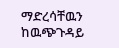ማድረሳቸዉን ከዉጭጉዳይ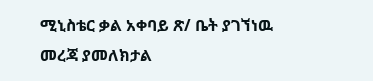ሚኒስቴር ቃል አቀባይ ጽ/ ቤት ያገኘነዉ መረጃ ያመለክታል